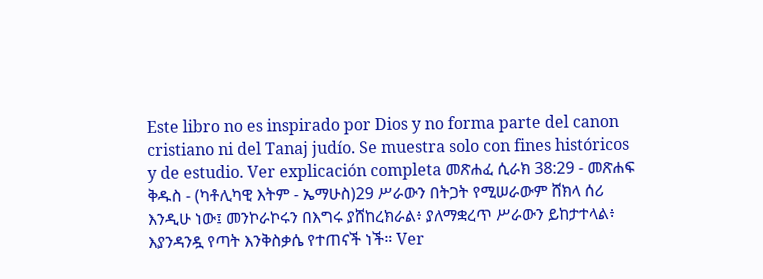Este libro no es inspirado por Dios y no forma parte del canon cristiano ni del Tanaj judío. Se muestra solo con fines históricos y de estudio. Ver explicación completa መጽሐፈ ሲራክ 38:29 - መጽሐፍ ቅዱስ - (ካቶሊካዊ እትም - ኤማሁስ)29 ሥራውን በትጋት የሚሠራውም ሸክላ ሰሪ እንዲሁ ነው፤ መንኮራኮሩን በእግሩ ያሸከረክራል፥ ያለማቋረጥ ሥራውን ይከታተላል፥ እያንዳንዷ የጣት እንቅስቃሴ የተጠናች ነች። Ver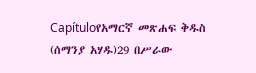Capítuloየአማርኛ መጽሐፍ ቅዱስ (ሰማንያ አሃዱ)29 በሥራው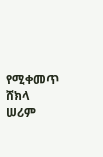የሚቀመጥ ሸክላ ሠሪም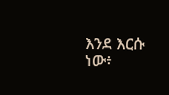እንደ እርሱ ነው፥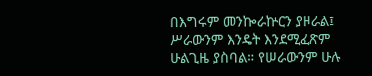በእግሩም መንኰራኵርን ያዞራል፤ ሥራውንም እንዴት እንደሚፈጽም ሁልጊዜ ያስባል። የሠራውንም ሁሉ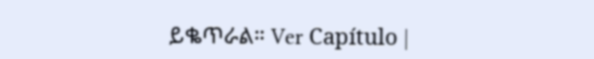ይቈጥራል። Ver Capítulo |